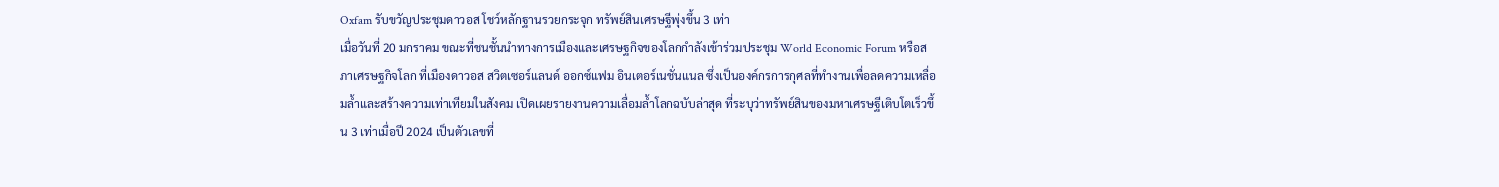Oxfam รับขวัญประชุมดาวอส โชว์หลักฐานรวยกระจุก ทรัพย์สินเศรษฐีพุ่งขึ้น 3 เท่า
เมื่อวันที่ 20 มกราคม ขณะที่ชนชั้นนำทางการเมืองและเศรษฐกิจของโลกกำลังเข้าร่วมประชุม World Economic Forum หรือสภาเศรษฐกิจโลก ที่เมืองดาวอส สวิตเซอร์แลนด์ ออกซ์แฟม อินเตอร์เนชั่นแนล ซึ่งเป็นองค์กรการกุศลที่ทำงานเพื่อลดความเหลื่อมล้ำและสร้างความเท่าเทียมในสังคม เปิดเผยรายงานความเลื่อมล้ำโลกฉบับล่าสุด ที่ระบุว่าทรัพย์สินของมหาเศรษฐีเติบโตเร็วขึ้น 3 เท่าเมื่อปี 2024 เป็นตัวเลขที่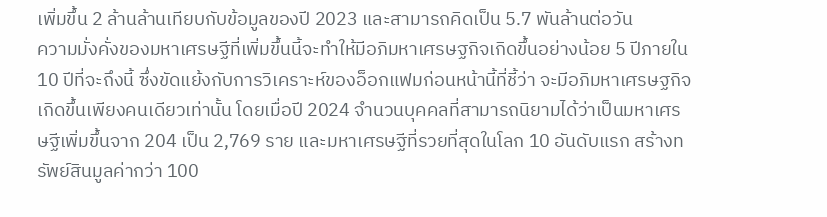เพิ่มขึ้น 2 ล้านล้านเทียบกับข้อมูลของปี 2023 และสามารถคิดเป็น 5.7 พันล้านต่อวัน
ความมั่งคั่งของมหาเศรษฐีที่เพิ่มขึ้นนี้จะทำให้มีอภิมหาเศรษฐกิจเกิดขึ้นอย่างน้อย 5 ปีภายใน 10 ปีที่จะถึงนี้ ซึ่งขัดแย้งกับการวิเคราะห์ของอ็อกแฟมก่อนหน้านี้ที่ชี้ว่า จะมีอภิมหาเศรษฐกิจเกิดขึ้นเพียงคนเดียวเท่านั้น โดยเมื่อปี 2024 จำนวนบุคคลที่สามารถนิยามได้ว่าเป็นมหาเศรษฐีเพิ่มขึ้นจาก 204 เป็น 2,769 ราย และมหาเศรษฐีที่รวยที่สุดในโลก 10 อันดับแรก สร้างทรัพย์สินมูลค่ากว่า 100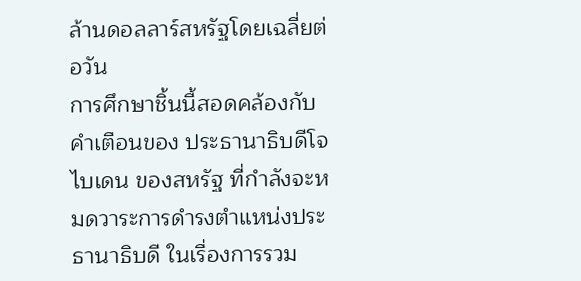ล้านดอลลาร์สหรัฐโดยเฉลี่ยต่อวัน
การศึกษาชิ้นนี้สอดคล้องกับคำเตือนของ ประธานาธิบดีโจ ไบเดน ของสหรัฐ ที่กำลังจะหมดวาระการดำรงตำแหน่งประธานาธิบดี ในเรื่องการรวม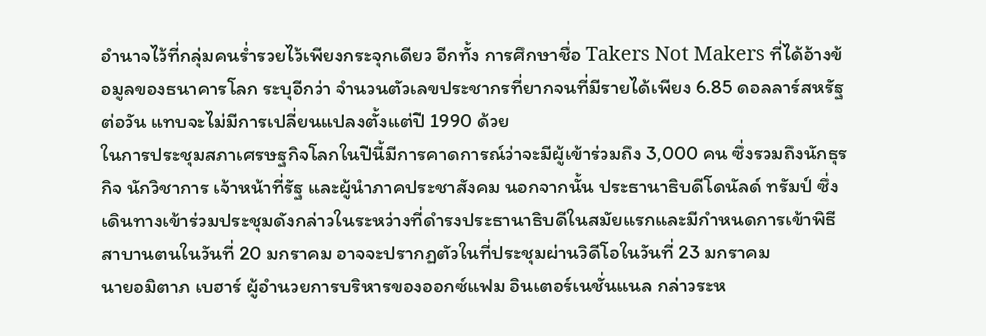อำนาจไว้ที่กลุ่มคนร่ำรวยไว้เพียงกระจุกเดียว อีกทั้ง การศึกษาชื่อ Takers Not Makers ที่ได้อ้างข้อมูลของธนาคารโลก ระบุอีกว่า จำนวนตัวเลขประชากรที่ยากจนที่มีรายได้เพียง 6.85 ดอลลาร์สหรัฐต่อวัน แทบจะไม่มีการเปลี่ยนแปลงตั้งแต่ปี 1990 ด้วย
ในการประชุมสภาเศรษฐกิจโลกในปีนี้มีการคาดการณ์ว่าจะมีผู้เข้าร่วมถึง 3,000 คน ซึ่งรวมถึงนักธุรกิจ นักวิชาการ เจ้าหน้าที่รัฐ และผู้นำภาคประชาสังคม นอกจากนั้น ประธานาธิบดีโดนัลด์ ทรัมป์ ซึ่งเดินทางเข้าร่วมประชุมดังกล่าวในระหว่างที่ดำรงประธานาธิบดีในสมัยแรกและมีกำหนดการเข้าพิธีสาบานตนในวันที่ 20 มกราคม อาจจะปรากฏตัวในที่ประชุมผ่านวิดีโอในวันที่ 23 มกราคม
นายอมิตาภ เบฮาร์ ผู้อำนวยการบริหารของออกซ์แฟม อินเตอร์เนชั่นแนล กล่าวระห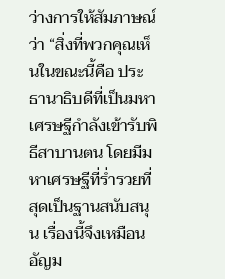ว่างการให้สัมภาษณ์ว่า “สิ่งที่พวกคุณเห็นในขณะนี้คือ ประธานาธิบดีที่เป็นมหาเศรษฐีกำลังเข้ารับพิธีสาบานตน โดยมีมหาเศรษฐีที่ร่ำรวยที่สุดเป็นฐานสนับสนุน เรื่องนี้จึงเหมือนอัญม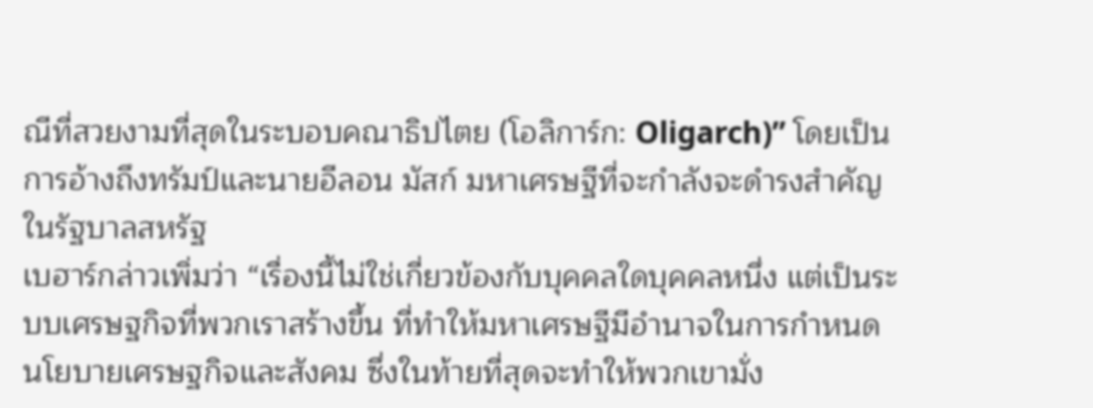ณีที่สวยงามที่สุดในระบอบคณาธิปไตย (โอลิการ์ก: Oligarch)” โดยเป็นการอ้างถึงทรัมป์และนายอีลอน มัสก์ มหาเศรษฐีที่จะกำลังจะดำรงสำคัญในรัฐบาลสหรัฐ
เบฮาร์กล่าวเพิ่มว่า “เรื่องนี้ไม่ใช่เกี่ยวข้องกับบุคคลใดบุคคลหนึ่ง แต่เป็นระบบเศรษฐกิจที่พวกเราสร้างขึ้น ที่ทำให้มหาเศรษฐีมีอำนาจในการกำหนดนโยบายเศรษฐกิจและสังคม ซึ่งในท้ายที่สุดจะทำให้พวกเขามั่ง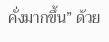คั่งมากขึ้น” ด้วย